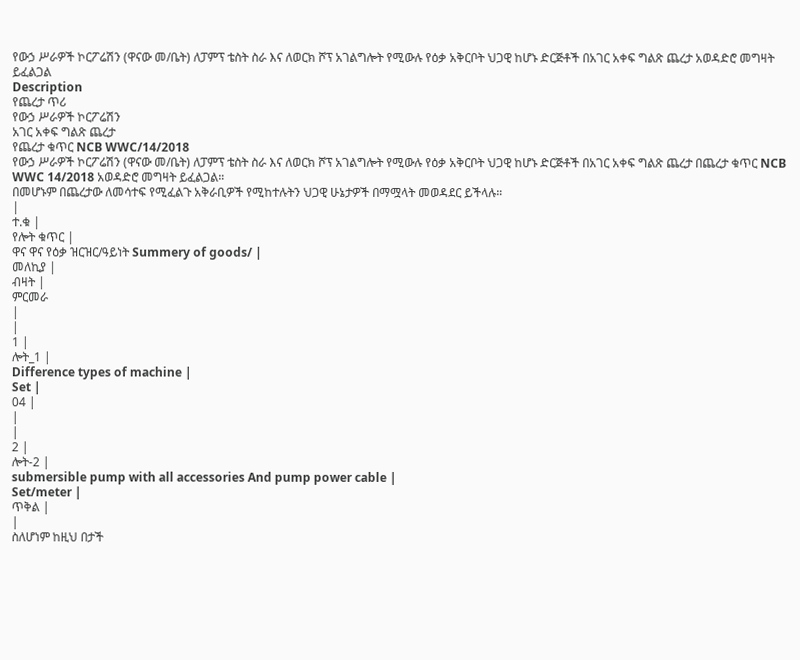የውኃ ሥራዎች ኮርፖሬሽን (ዋናው መ/ቤት) ለፓምፕ ቴስት ስራ እና ለወርክ ሾፕ አገልግሎት የሚውሉ የዕቃ አቅርቦት ህጋዊ ከሆኑ ድርጅቶች በአገር አቀፍ ግልጽ ጨረታ አወዳድሮ መግዛት ይፈልጋል
Description
የጨረታ ጥሪ
የውኃ ሥራዎች ኮርፖሬሽን
አገር አቀፍ ግልጽ ጨረታ
የጨረታ ቁጥር NCB WWC/14/2018
የውኃ ሥራዎች ኮርፖሬሽን (ዋናው መ/ቤት) ለፓምፕ ቴስት ስራ እና ለወርክ ሾፕ አገልግሎት የሚውሉ የዕቃ አቅርቦት ህጋዊ ከሆኑ ድርጅቶች በአገር አቀፍ ግልጽ ጨረታ በጨረታ ቁጥር NCB WWC 14/2018 አወዳድሮ መግዛት ይፈልጋል።
በመሆኑም በጨረታው ለመሳተፍ የሚፈልጉ አቅራቢዎች የሚከተሉትን ህጋዊ ሁኔታዎች በማሟላት መወዳደር ይችላሉ።
|
ተ.ቁ |
የሎት ቁጥር |
ዋና ዋና የዕቃ ዝርዝር/ዓይነት Summery of goods/ |
መለኪያ |
ብዛት |
ምርመራ
|
|
1 |
ሎት_1 |
Difference types of machine |
Set |
04 |
|
|
2 |
ሎት-2 |
submersible pump with all accessories And pump power cable |
Set/meter |
ጥቅል |
|
ስለሆነም ከዚህ በታች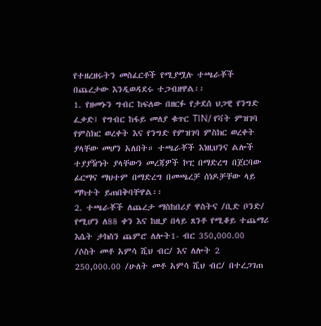የተዘረዘሩትን መስፈርቶች የሚያሟሉ ተጫራቾች በጨረታው እንዲወዳደሩ ተጋብዘዋል፡፡
1. የዘመኑን ግብር ከፍለው በዘርፉ የታደሰ ህጋዊ የንግድ ፈቃድ፤ የግብር ከፋይ መለያ ቁጥር TIN/ የቫት ምዝገባ የምስክር ወረቀት እና የንግድ የምዝገባ ምስክር ወረቀት ያላቸው መሆን አለበት። ተጫራቾች እነዚህንና ልሎች ተያያዥነት ያላቸውን መረጃዎች ኮፒ በማድረግ በጀርባው ፊርማና ማህተም በማድረግ በመጫረቻ ሰነዶቻቸው ላይ ማካተት ይጠበቅባቸዋል፡፡
2. ተጫራቾች ለጨረታ ማስከበሪያ ዋስትና /ቢድ ቦንድ/ የሚሆን ለ88 ቀን እና ከዚያ በላይ ጸንቶ የሚቆይ ተጨማሪ እሴት ታክስን ጨምሮ ለሎት1- ብር 350,000.00 /ሶስት መቶ አምሳ ሺህ ብር/ እና ለሎት 2 250,000.00 /ሁለት መቶ አምሳ ሺህ ብር/ በተረጋገጠ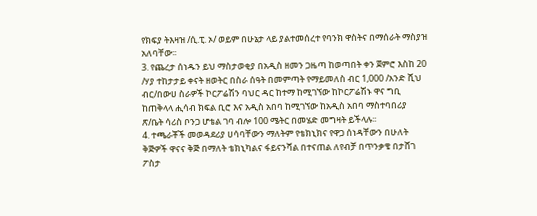የክፍያ ትእዛዝ /ሲ.ፒ. ኦ/ ወይም በሁኔታ ላይ ያልተመሰረተ የባንክ ዋስትና በማሰራት ማስያዝ አለባቸው፡፡
3. የጨረታ ሰነዱን ይህ ማስታወቂያ በአዲስ ዘመን ጋዜጣ ከወጣበት ቀን ጀምሮ እስከ 20 /ሃያ ተከታታይ ቀናት ዘወትር በስራ ሰዓት በመምጣት የማይመለስ ብር 1,000 /አንድ ሺህ ብር/በውሀ ስራዎች ኮርፖሬሽን ባህር ዳር ከተማ ከሚገኘው ከኮርፖሬሽኑ ዋና ግቢ ከጠቅላላ ሒሳብ ክፍል ቢሮ እና አዲስ አበባ ከሚገኘው ከአዲስ አበባ ማስተባበሪያ ጽ/ቤት ሳሪስ ቦንጋ ሆቴል ገባ ብሎ 100 ሜትር በመሄድ መግዛት ይችላሉ፡፡
4. ተጫራቾች መወዳደሪያ ሀሳባቸውን ማለትም የቴክኒክና የዋጋ ሰነዳቸውን በሁለት ቅጅዎች ዋናና ቅጅ በማለት ቴክኒካልና ፋይናንሻል በተናጠል ለየብቻ በጥንቃቄ በታሸገ ፖስታ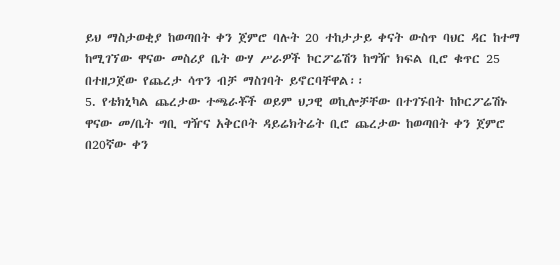ይህ ማስታወቂያ ከወጣበት ቀን ጀምሮ ባሉት 20 ተከታታይ ቀናት ውስጥ ባህር ዳር ከተማ ከሚገኘው ዋናው መስሪያ ቤት ውሃ ሥራዎች ኮርፖሬሽን ከግዥ ክፍል ቢሮ ቁጥር 25 በተዘጋጀው የጨረታ ሳጥን ብቻ ማስገባት ይኖርባቸዋል፡፡
5. የቴክኒካል ጨረታው ተጫራቾች ወይም ህጋዊ ወኪሎቻቸው በተገኙበት ከኮርፖሬሽኑ ዋናው መ/ቤት ግቢ ግዥና አቅርቦት ዳይሬክትሬት ቢሮ ጨረታው ከወጣበት ቀን ጀምሮ በ20ኛው ቀን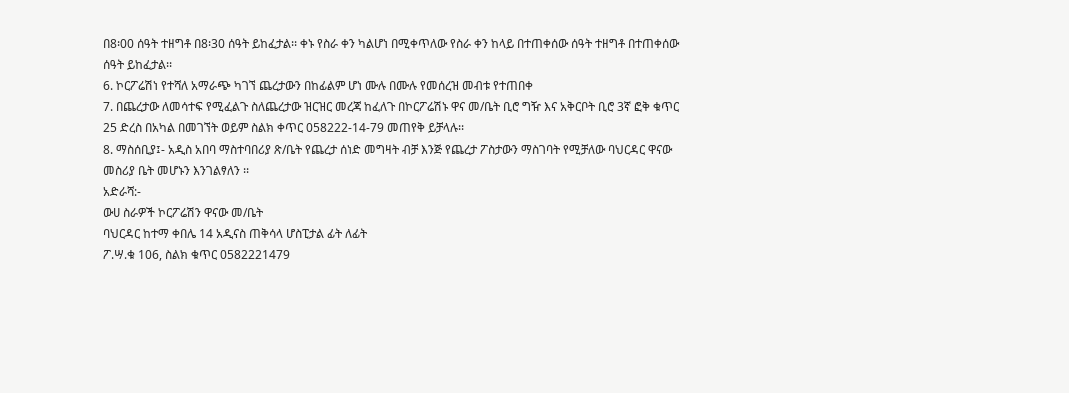በ8፡00 ሰዓት ተዘግቶ በ8፡30 ሰዓት ይከፈታል፡፡ ቀኑ የስራ ቀን ካልሆነ በሚቀጥለው የስራ ቀን ከላይ በተጠቀሰው ሰዓት ተዘግቶ በተጠቀሰው ሰዓት ይከፈታል፡፡
6. ኮርፖሬሽነ የተሻለ አማራጭ ካገኘ ጨረታውን በከፊልም ሆነ ሙሉ በሙሉ የመሰረዝ መብቱ የተጠበቀ
7. በጨረታው ለመሳተፍ የሚፈልጉ ስለጨረታው ዝርዝር መረጃ ከፈለጉ በኮርፖሬሽኑ ዋና መ/ቤት ቢሮ ግዥ እና አቅርቦት ቢሮ 3ኛ ፎቅ ቁጥር 25 ድረስ በአካል በመገኘት ወይም ስልክ ቀጥር 058222-14-79 መጠየቅ ይቻላሉ፡፡
8. ማስሰቢያ፤- አዲስ አበባ ማስተባበሪያ ጽ/ቤት የጨረታ ሰነድ መግዛት ብቻ እንጅ የጨረታ ፖስታውን ማስገባት የሚቻለው ባህርዳር ዋናው መስሪያ ቤት መሆኑን እንገልፃለን ፡፡
አድራሻ:-
ውሀ ስራዎች ኮርፖሬሽን ዋናው መ/ቤት
ባህርዳር ከተማ ቀበሌ 14 አዲናስ ጠቅሳላ ሆስፒታል ፊት ለፊት
ፖ.ሣ.ቁ 106, ስልክ ቁጥር 0582221479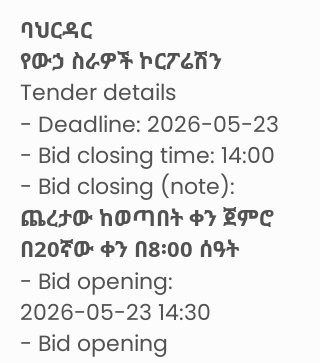ባህርዳር
የውኃ ስራዎች ኮርፖሬሽን
Tender details
- Deadline: 2026-05-23
- Bid closing time: 14:00
- Bid closing (note): ጨረታው ከወጣበት ቀን ጀምሮ በ20ኛው ቀን በ8፡00 ሰዓት
- Bid opening: 2026-05-23 14:30
- Bid opening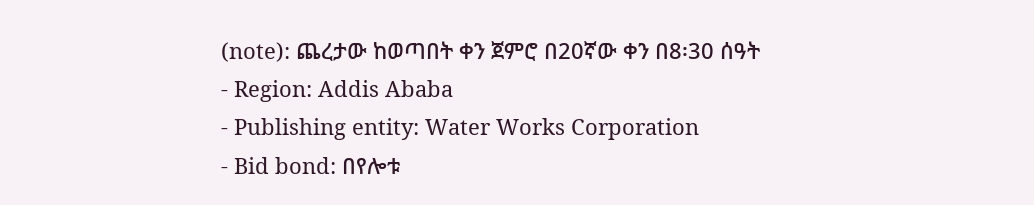(note): ጨረታው ከወጣበት ቀን ጀምሮ በ20ኛው ቀን በ8፡30 ሰዓት
- Region: Addis Ababa
- Publishing entity: Water Works Corporation
- Bid bond: በየሎቱ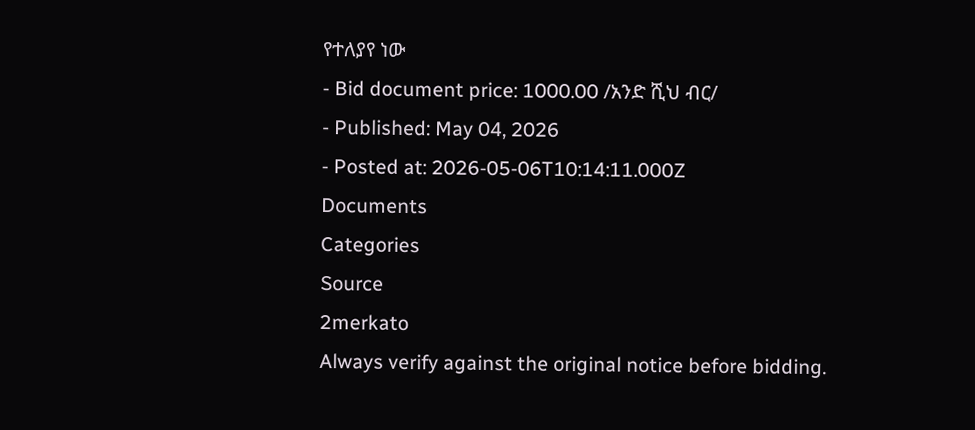የተለያየ ነው
- Bid document price: 1000.00 /አንድ ሺህ ብር/
- Published: May 04, 2026
- Posted at: 2026-05-06T10:14:11.000Z
Documents
Categories
Source
2merkato
Always verify against the original notice before bidding.